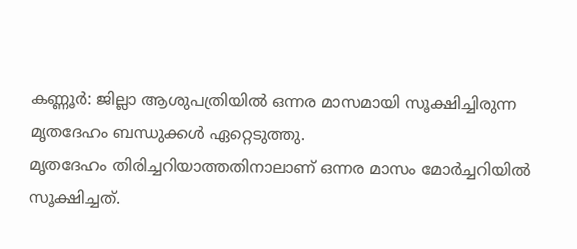കണ്ണൂർ: ജില്ലാ ആശുപത്രിയിൽ ഒന്നര മാസമായി സൂക്ഷിച്ചിരുന്ന മൃതദേഹം ബന്ധുക്കൾ ഏറ്റെടുത്തു.
മൃതദേഹം തിരിച്ചറിയാത്തതിനാലാണ് ഒന്നര മാസം മോർച്ചറിയിൽ സൂക്ഷിച്ചത്.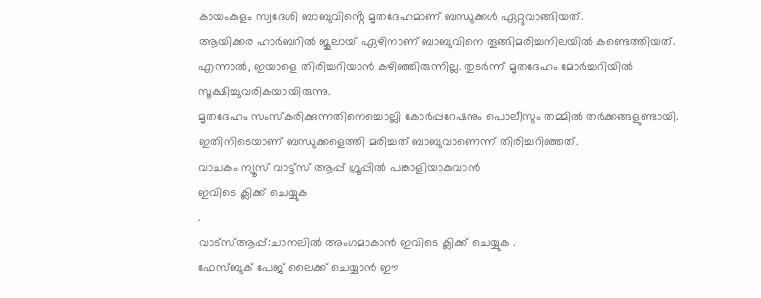കായംകുളം സ്വദേശി ബാബുവിൻ്റെ മൃതദേഹമാണ് ബന്ധുക്കൾ ഏറ്റുവാങ്ങിയത്.
ആയിക്കര ഹാർബറിൽ ജൂലായ് ഏഴിനാണ് ബാബുവിനെ തൂങ്ങിമരിച്ചനിലയിൽ കണ്ടെത്തിയത്. എന്നാൽ, ഇയാളെ തിരിച്ചറിയാൻ കഴിഞ്ഞിരുന്നില്ല. തുടർന്ന് മൃതദേഹം മോർച്ചറിയിൽ സൂക്ഷിച്ചുവരികയായിരുന്നു.
മൃതദേഹം സംസ്കരിക്കുന്നതിനെച്ചൊല്ലി കോർപ്പറേഷനും പൊലീസും തമ്മിൽ തർക്കങ്ങളുണ്ടായി. ഇതിനിടെയാണ് ബന്ധുക്കളെത്തി മരിച്ചത് ബാബുവാണെന്ന് തിരിച്ചറിഞ്ഞത്.
വാചകം ന്യൂസ് വാട്ട്സ് ആപ്പ് ഗ്രൂപ്പിൽ പങ്കാളിയാകുവാൻ
ഇവിടെ ക്ലിക്ക് ചെയ്യുക
.
വാട്സ്ആപ്പ്:ചാനലിൽ അംഗമാകാൻ ഇവിടെ ക്ലിക്ക് ചെയ്യുക .
ഫേസ്ബുക് പേജ് ലൈക്ക് ചെയ്യാൻ ഈ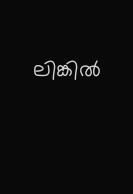ലിങ്കിൽ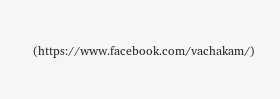(https://www.facebook.com/vachakam/)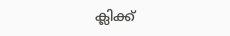ക്ലിക്ക്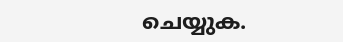ചെയ്യുക.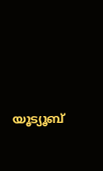യൂട്യൂബ്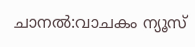ചാനൽ:വാചകം ന്യൂസ്